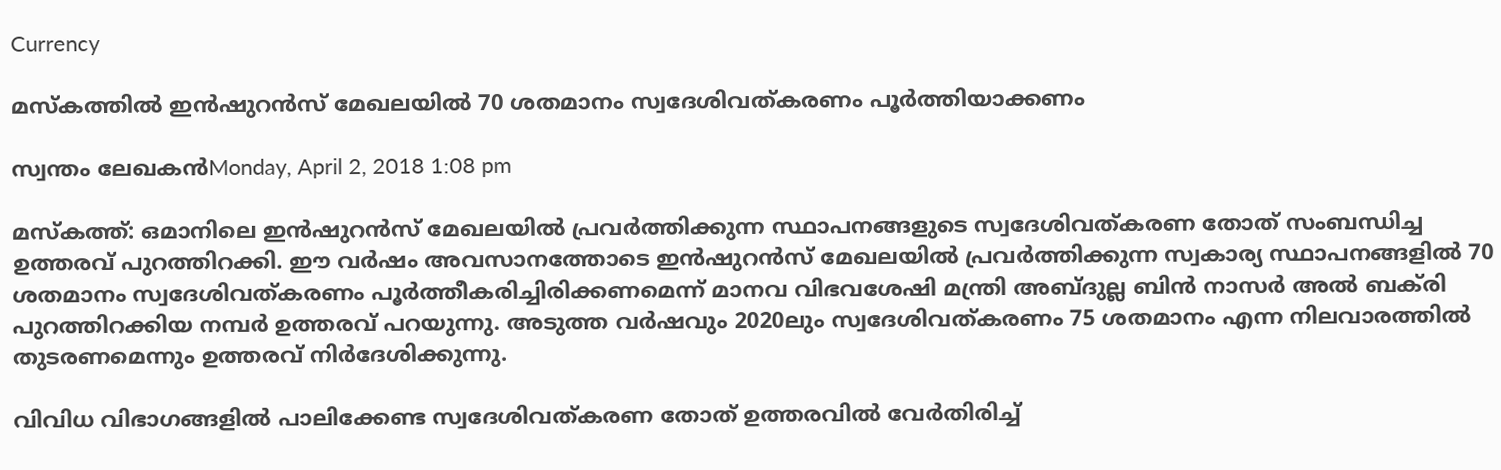Currency

മസ്‌കത്തില്‍ ഇന്‍ഷുറന്‍സ് മേഖലയില്‍ 70 ശതമാനം സ്വദേശിവത്കരണം പൂര്‍ത്തിയാക്കണം

സ്വന്തം ലേഖകന്‍Monday, April 2, 2018 1:08 pm

മസ്‌കത്ത്: ഒമാനിലെ ഇന്‍ഷുറന്‍സ് മേഖലയില്‍ പ്രവര്‍ത്തിക്കുന്ന സ്ഥാപനങ്ങളുടെ സ്വദേശിവത്കരണ തോത് സംബന്ധിച്ച ഉത്തരവ് പുറത്തിറക്കി. ഈ വര്‍ഷം അവസാനത്തോടെ ഇന്‍ഷുറന്‍സ് മേഖലയില്‍ പ്രവര്‍ത്തിക്കുന്ന സ്വകാര്യ സ്ഥാപനങ്ങളില്‍ 70 ശതമാനം സ്വദേശിവത്കരണം പൂര്‍ത്തീകരിച്ചിരിക്കണമെന്ന് മാനവ വിഭവശേഷി മന്ത്രി അബ്ദുല്ല ബിന്‍ നാസര്‍ അല്‍ ബക്‌രി പുറത്തിറക്കിയ നമ്പര്‍ ഉത്തരവ് പറയുന്നു. അടുത്ത വര്‍ഷവും 2020ലും സ്വദേശിവത്കരണം 75 ശതമാനം എന്ന നിലവാരത്തില്‍ തുടരണമെന്നും ഉത്തരവ് നിര്‍ദേശിക്കുന്നു.

വിവിധ വിഭാഗങ്ങളില്‍ പാലിക്കേണ്ട സ്വദേശിവത്കരണ തോത് ഉത്തരവില്‍ വേര്‍തിരിച്ച്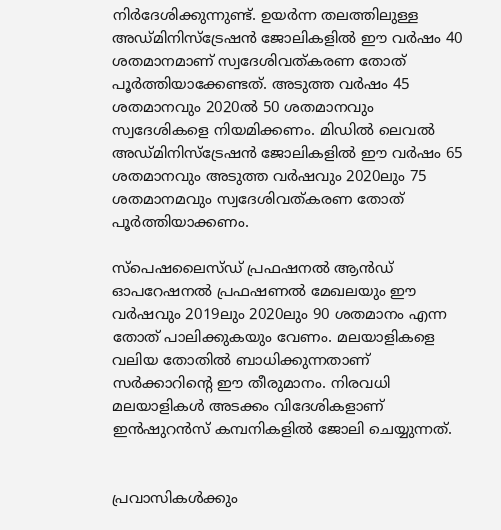നിര്‍ദേശിക്കുന്നുണ്ട്. ഉയര്‍ന്ന തലത്തിലുള്ള അഡ്മിനിസ്‌ട്രേഷന്‍ ജോലികളില്‍ ഈ വര്‍ഷം 40 ശതമാനമാണ് സ്വദേശിവത്കരണ തോത് പൂര്‍ത്തിയാക്കേണ്ടത്. അടുത്ത വര്‍ഷം 45 ശതമാനവും 2020ല്‍ 50 ശതമാനവും സ്വദേശികളെ നിയമിക്കണം. മിഡില്‍ ലെവല്‍ അഡ്മിനിസ്‌ട്രേഷന്‍ ജോലികളില്‍ ഈ വര്‍ഷം 65 ശതമാനവും അടുത്ത വര്‍ഷവും 2020ലും 75 ശതമാനമവും സ്വദേശിവത്കരണ തോത് പൂര്‍ത്തിയാക്കണം.

സ്‌പെഷലൈസ്ഡ് പ്രഫഷനല്‍ ആന്‍ഡ് ഓപറേഷനല്‍ പ്രഫഷണല്‍ മേഖലയും ഈ വര്‍ഷവും 2019ലും 2020ലും 90 ശതമാനം എന്ന തോത് പാലിക്കുകയും വേണം. മലയാളികളെ വലിയ തോതില്‍ ബാധിക്കുന്നതാണ് സര്‍ക്കാറിന്റെ ഈ തീരുമാനം. നിരവധി മലയാളികള്‍ അടക്കം വിദേശികളാണ് ഇന്‍ഷുറന്‍സ് കമ്പനികളില്‍ ജോലി ചെയ്യുന്നത്.


പ്രവാസികൾക്കും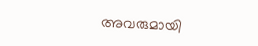അവരുമായി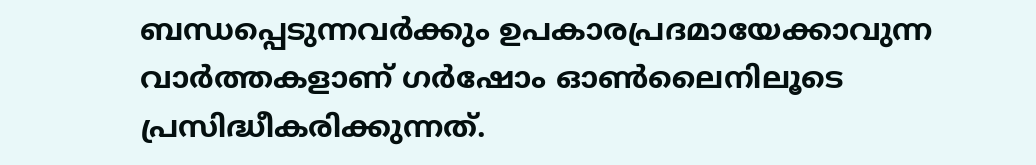ബന്ധപ്പെടുന്നവർക്കും ഉപകാരപ്രദമായേക്കാവുന്ന വാർത്തകളാണ് ഗർഷോം ഓൺലൈനിലൂടെ പ്രസിദ്ധീകരിക്കുന്നത്.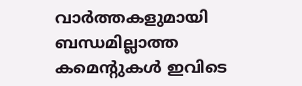വാർത്തകളുമായി ബന്ധമില്ലാത്ത കമെന്റുകൾ ഇവിടെ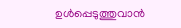ഉൾപ്പെടുത്തുവാൻ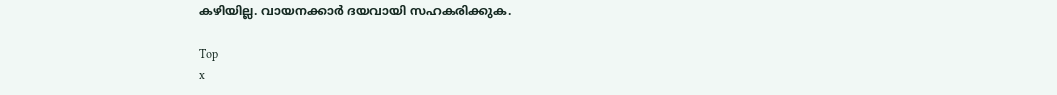കഴിയില്ല. വായനക്കാർ ദയവായി സഹകരിക്കുക.

Top
x